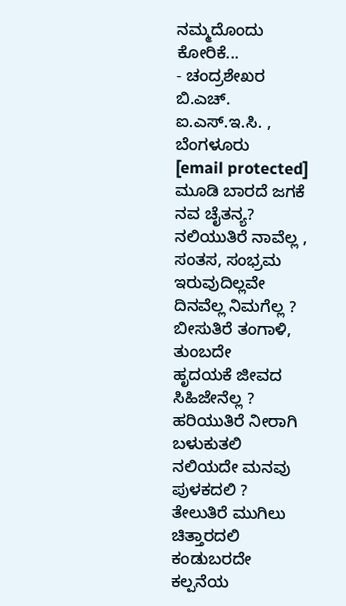ನಮ್ಮದೊಂದು ಕೋರಿಕೆ...
- ಚಂದ್ರಶೇಖರ ಬಿ.ಎಚ್.
ಐ.ಎಸ್.ಇ.ಸಿ. , ಬೆಂಗಳೂರು
[email protected]
ಮೂಡಿ ಬಾರದೆ ಜಗಕೆ ನವ ಚೈತನ್ಯ?
ನಲಿಯುತಿರೆ ನಾವೆಲ್ಲ , ಸಂತಸ, ಸಂಭ್ರಮ
ಇರುವುದಿಲ್ಲವೇ ದಿನವೆಲ್ಲ ನಿಮಗೆಲ್ಲ ?
ಬೀಸುತಿರೆ ತಂಗಾಳಿ, ತುಂಬದೇ
ಹೃದಯಕೆ ಜೀವದ ಸಿಹಿಜೇನೆಲ್ಲ ?
ಹರಿಯುತಿರೆ ನೀರಾಗಿ ಬಳುಕುತಲಿ
ನಲಿಯದೇ ಮನವು ಪುಳಕದಲಿ ?
ತೇಲುತಿರೆ ಮುಗಿಲು ಚಿತ್ತಾರದಲಿ
ಕಂಡುಬರದೇ ಕಲ್ಪನೆಯ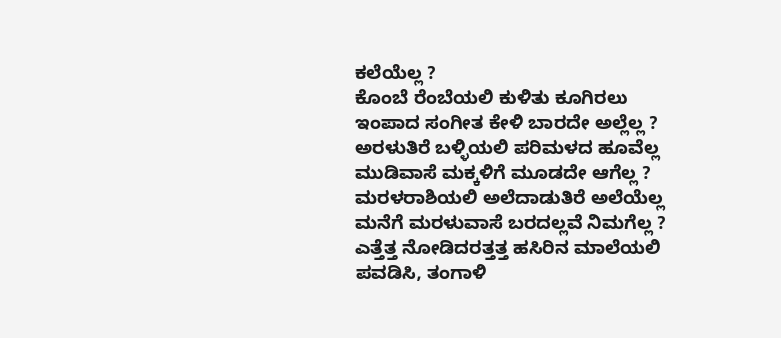ಕಲೆಯೆಲ್ಲ ?
ಕೊಂಬೆ ರೆಂಬೆಯಲಿ ಕುಳಿತು ಕೂಗಿರಲು
ಇಂಪಾದ ಸಂಗೀತ ಕೇಳಿ ಬಾರದೇ ಅಲ್ಲೆಲ್ಲ ?
ಅರಳುತಿರೆ ಬಳ್ಳಿಯಲಿ ಪರಿಮಳದ ಹೂವೆಲ್ಲ
ಮುಡಿವಾಸೆ ಮಕ್ಕಳಿಗೆ ಮೂಡದೇ ಆಗೆಲ್ಲ ?
ಮರಳರಾಶಿಯಲಿ ಅಲೆದಾಡುತಿರೆ ಅಲೆಯೆಲ್ಲ
ಮನೆಗೆ ಮರಳುವಾಸೆ ಬರದಲ್ಲವೆ ನಿಮಗೆಲ್ಲ ?
ಎತ್ತೆತ್ತ ನೋಡಿದರತ್ತತ್ತ ಹಸಿರಿನ ಮಾಲೆಯಲಿ
ಪವಡಿಸಿ, ತಂಗಾಳಿ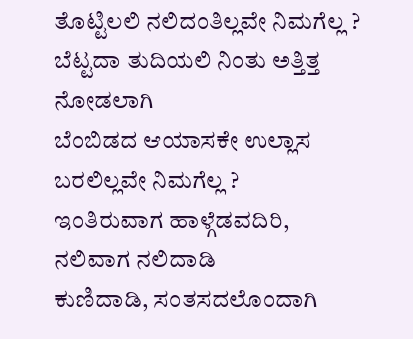ತೊಟ್ಟಿಲಲಿ ನಲಿದಂತಿಲ್ಲವೇ ನಿಮಗೆಲ್ಲ ?
ಬೆಟ್ಟದಾ ತುದಿಯಲಿ ನಿಂತು ಅತ್ತಿತ್ತ ನೋಡಲಾಗಿ
ಬೆಂಬಿಡದ ಆಯಾಸಕೇ ಉಲ್ಲಾಸ ಬರಲಿಲ್ಲವೇ ನಿಮಗೆಲ್ಲ ?
ಇಂತಿರುವಾಗ ಹಾಳ್ಗೆಡವದಿರಿ, ನಲಿವಾಗ ನಲಿದಾಡಿ
ಕುಣಿದಾಡಿ, ಸಂತಸದಲೊಂದಾಗಿ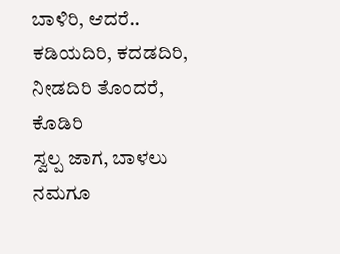ಬಾಳಿರಿ, ಆದರೆ..
ಕಡಿಯದಿರಿ, ಕದಡದಿರಿ, ನೀಡದಿರಿ ತೊಂದರೆ, ಕೊಡಿರಿ
ಸ್ವಲ್ಪ ಜಾಗ, ಬಾಳಲು ನಮಗೂ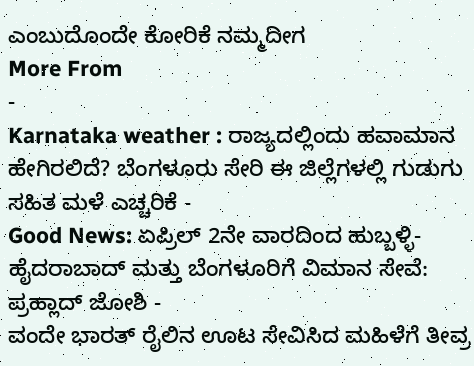ಎಂಬುದೊಂದೇ ಕೋರಿಕೆ ನಮ್ಮದೀಗ
More From
-
Karnataka weather : ರಾಜ್ಯದಲ್ಲಿಂದು ಹವಾಮಾನ ಹೇಗಿರಲಿದೆ? ಬೆಂಗಳೂರು ಸೇರಿ ಈ ಜಿಲ್ಲೆಗಳಲ್ಲಿ ಗುಡುಗು ಸಹಿತ ಮಳೆ ಎಚ್ಚರಿಕೆ -
Good News: ಏಪ್ರಿಲ್ 2ನೇ ವಾರದಿಂದ ಹುಬ್ಬಳ್ಳಿ-ಹೈದರಾಬಾದ್ ಮತ್ತು ಬೆಂಗಳೂರಿಗೆ ವಿಮಾನ ಸೇವೆ: ಪ್ರಹ್ಲಾದ್ ಜೋಶಿ -
ವಂದೇ ಭಾರತ್ ರೈಲಿನ ಊಟ ಸೇವಿಸಿದ ಮಹಿಳೆಗೆ ತೀವ್ರ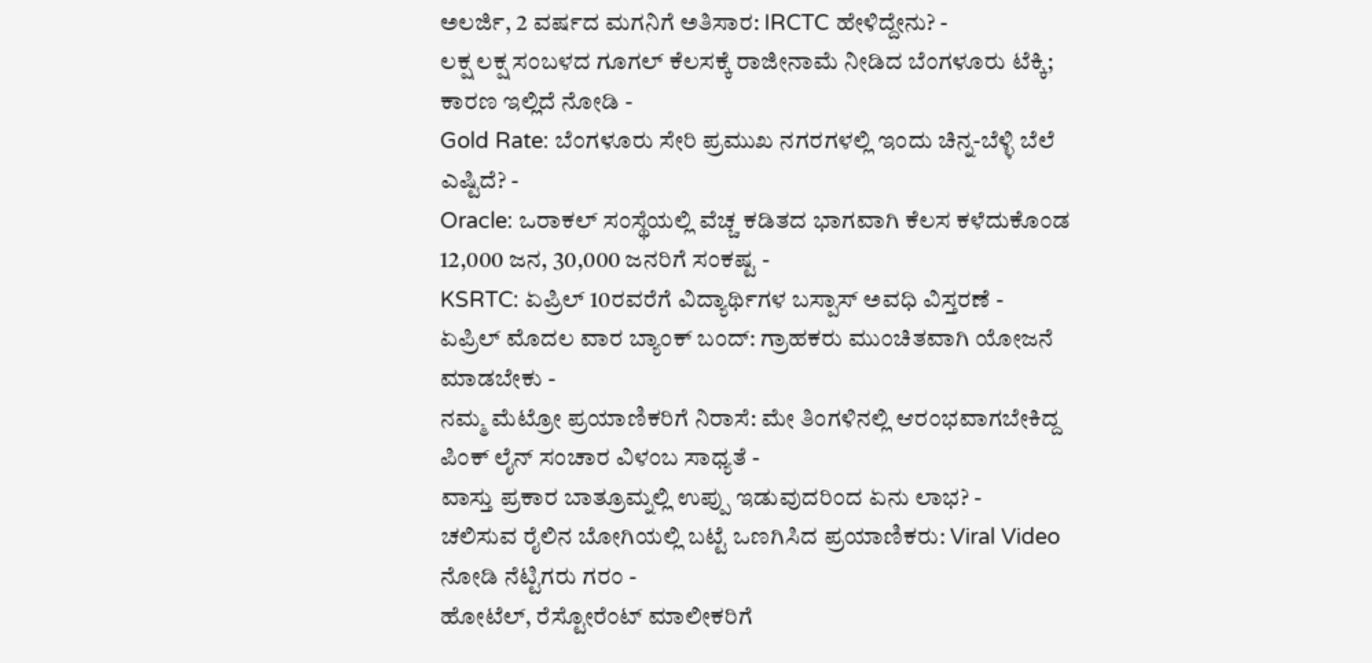ಅಲರ್ಜಿ, 2 ವರ್ಷದ ಮಗನಿಗೆ ಅತಿಸಾರ: IRCTC ಹೇಳಿದ್ದೇನು? -
ಲಕ್ಷ ಲಕ್ಷ ಸಂಬಳದ ಗೂಗಲ್ ಕೆಲಸಕ್ಕೆ ರಾಜೀನಾಮೆ ನೀಡಿದ ಬೆಂಗಳೂರು ಟೆಕ್ಕಿ; ಕಾರಣ ಇಲ್ಲಿದೆ ನೋಡಿ -
Gold Rate: ಬೆಂಗಳೂರು ಸೇರಿ ಪ್ರಮುಖ ನಗರಗಳಲ್ಲಿ ಇಂದು ಚಿನ್ನ-ಬೆಳ್ಳಿ ಬೆಲೆ ಎಷ್ಟಿದೆ? -
Oracle: ಒರಾಕಲ್ ಸಂಸ್ಥೆಯಲ್ಲಿ ವೆಚ್ಚ ಕಡಿತದ ಭಾಗವಾಗಿ ಕೆಲಸ ಕಳೆದುಕೊಂಡ 12,000 ಜನ, 30,000 ಜನರಿಗೆ ಸಂಕಷ್ಟ -
KSRTC: ಏಪ್ರಿಲ್ 10ರವರೆಗೆ ವಿದ್ಯಾರ್ಥಿಗಳ ಬಸ್ಪಾಸ್ ಅವಧಿ ವಿಸ್ತರಣೆ -
ಏಪ್ರಿಲ್ ಮೊದಲ ವಾರ ಬ್ಯಾಂಕ್ ಬಂದ್: ಗ್ರಾಹಕರು ಮುಂಚಿತವಾಗಿ ಯೋಜನೆ ಮಾಡಬೇಕು -
ನಮ್ಮ ಮೆಟ್ರೋ ಪ್ರಯಾಣಿಕರಿಗೆ ನಿರಾಸೆ: ಮೇ ತಿಂಗಳಿನಲ್ಲಿ ಆರಂಭವಾಗಬೇಕಿದ್ದ ಪಿಂಕ್ ಲೈನ್ ಸಂಚಾರ ವಿಳಂಬ ಸಾಧ್ಯತೆ -
ವಾಸ್ತು ಪ್ರಕಾರ ಬಾತ್ರೂಮ್ನಲ್ಲಿ ಉಪ್ಪು ಇಡುವುದರಿಂದ ಏನು ಲಾಭ? -
ಚಲಿಸುವ ರೈಲಿನ ಬೋಗಿಯಲ್ಲಿ ಬಟ್ಟೆ ಒಣಗಿಸಿದ ಪ್ರಯಾಣಿಕರು: Viral Video ನೋಡಿ ನೆಟ್ಟಿಗರು ಗರಂ -
ಹೋಟೆಲ್, ರೆಸ್ಟೋರೆಂಟ್ ಮಾಲೀಕರಿಗೆ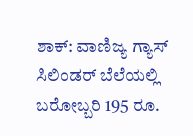ಶಾಕ್: ವಾಣಿಜ್ಯ ಗ್ಯಾಸ್ ಸಿಲಿಂಡರ್ ಬೆಲೆಯಲ್ಲಿ ಬರೋಬ್ಬರಿ 195 ರೂ.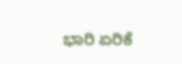ಭಾರಿ ಏರಿಕೆ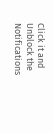Click it and Unblock the Notifications